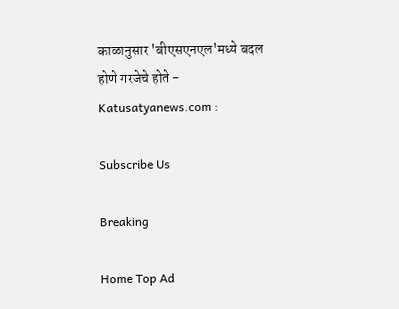काळानुसार 'बीएसएनएल'मध्ये बदल होणे गरजेचे होते - Katusatyanews.com :

Subscribe Us

Breaking

Home Top Ad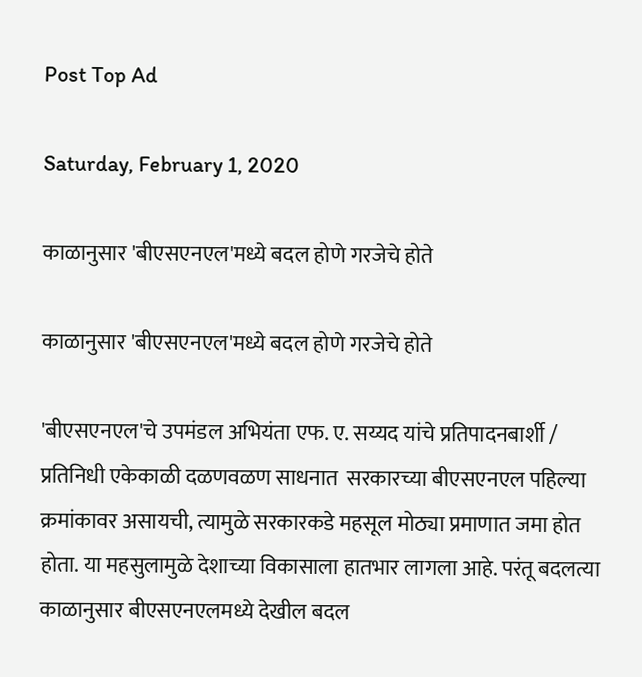Post Top Ad

Saturday, February 1, 2020

काळानुसार 'बीएसएनएल'मध्ये बदल होणे गरजेचे होते

काळानुसार 'बीएसएनएल'मध्ये बदल होणे गरजेचे होते

'बीएसएनएल'चे उपमंडल अभियंता एफ. ए. सय्यद यांचे प्रतिपादनबार्शी / प्रतिनिधी एकेकाळी दळणवळण साधनात  सरकारच्या बीएसएनएल पहिल्या क्रमांकावर असायची, त्यामुळे सरकारकडे महसूल मोठ्या प्रमाणात जमा होत होता. या महसुलामुळे देशाच्या विकासाला हातभार लागला आहे. परंतू बदलत्या काळानुसार बीएसएनएलमध्ये देखील बदल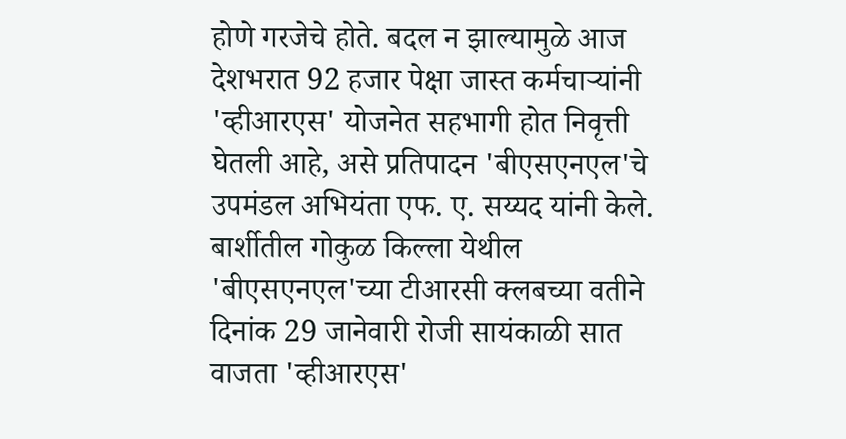होणे गरजेचे होते. बदल न झाल्यामुळे आज देशभरात 92 हजार पेक्षा जास्त कर्मचाऱ्यांनी 'व्हीआरएस' योजनेत सहभागी होत निवृत्ती घेतली आहे, असे प्रतिपादन 'बीएसएनएल'चे उपमंडल अभियंता एफ. ए. सय्यद यांनी केले. बार्शीतील गोकुळ किल्ला येथील 'बीएसएनएल'च्या टीआरसी क्लबच्या वतीने दिनांक 29 जानेवारी रोजी सायंकाळी सात वाजता 'व्हीआरएस'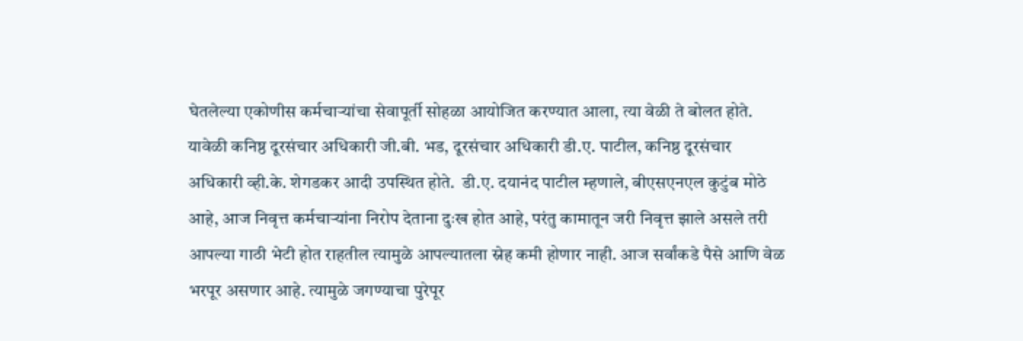घेतलेल्या एकोणीस कर्मचाऱ्यांचा सेवापूर्ती सोहळा आयोजित करण्यात आला, त्या वेळी ते बोलत होते.  यावेळी कनिष्ठ दूरसंचार अधिकारी जी.बी. भड, दूरसंचार अधिकारी डी.ए. पाटील, कनिष्ठ दूरसंचार अधिकारी व्ही.के. शेगडकर आदी उपस्थित होते.  डी.ए. दयानंद पाटील म्हणाले, बीएसएनएल कुटुंब मोठे आहे, आज निवृत्त कर्मचाऱ्यांना निरोप देताना दुःख होत आहे, परंतु कामातून जरी निवृत्त झाले असले तरी आपल्या गाठी भेटी होत राहतील त्यामुळे आपल्यातला स्नेह कमी होणार नाही. आज सर्वांकडे पैसे आणि वेळ भरपूर असणार आहे. त्यामुळे जगण्याचा पुरेपूर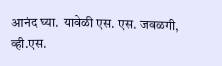आनंद घ्या.  यावेळी एस. एस. जवळगी, व्ही.एस.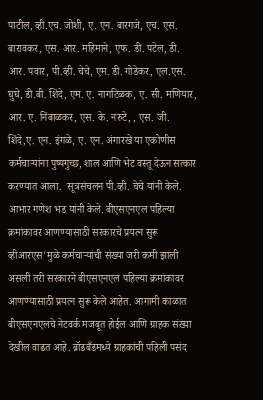पाटील, व्ही.एच. जोशी, ए. एन. बारगजे, एच. एस. बारावकर, एस. आर. महिमाने, एफ. डी. पटेल, डी. आर. पवार, पी.व्ही. चेचे, एम. डी. गोडेकर, एल.एस. घुघे, डी.बी. शिंदे, एम. ए. नागटिळक, ए. सी. मणियार, आर. ए. निंबाळकर, एस. के. नरुटे, , एस. जी. शिंदे,ए. एन. इंगळे, ए. एन. अंगारखे या एकोणीस कर्मचाऱ्यांना पुष्पगुच्छ, शाल आणि भेट वस्तू देऊन सत्कार करण्यात आला.  सूत्रसंचलन पी.व्ही. चेचे यांनी केले. आभार गणेश भड यांनी केले. बीएसएनएल पहिल्या क्रमांकावर आणण्यासाठी सरकारचे प्रयत्न सुरू व्हीआरएस'मुळे कर्मचाऱ्यांची संख्या जरी कमी झाली असली तरी सरकारने बीएसएनएल पहिल्या क्रमांकावर आणण्यासाठी प्रयत्न सुरू केले आहेत. आगामी काळात बीएसएनएलचे नेटवर्क मजबूत होईल आणि ग्राहक संख्या देखील वाढत आहे. ब्रॉडबँडमध्ये ग्राहकांची पहिली पसंद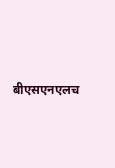बीएसएनएलच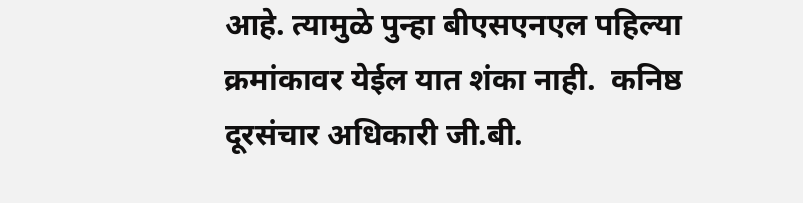आहे. त्यामुळे पुन्हा बीएसएनएल पहिल्या क्रमांकावर येईल यात शंका नाही.  कनिष्ठ दूरसंचार अधिकारी जी.बी.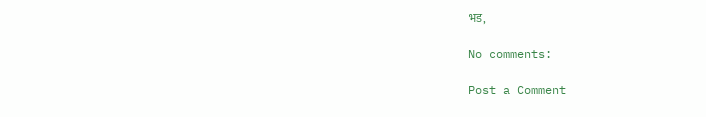भड,

No comments:

Post a Comment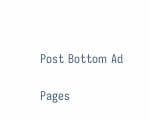Post Bottom Ad

Pages